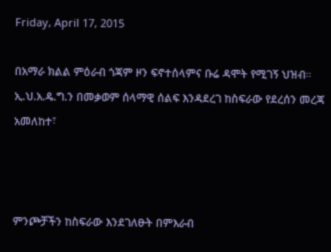Friday, April 17, 2015

በአማራ ክልል ምዕራብ ጎጃም ዞን ፍኖተሰላምና ቡሬ ዳሞት የሚገኝ ህዝብ። ኢ.ህ.አ.ዴ.ግ.ን በመቃወም ሰላማዊ ሰልፍ እንዳደረገ ከስፍራው የደረሰን መረጃ አመለከተ፣



ምንጮቻችን ከስፍራው እንደገለፁት በምእራብ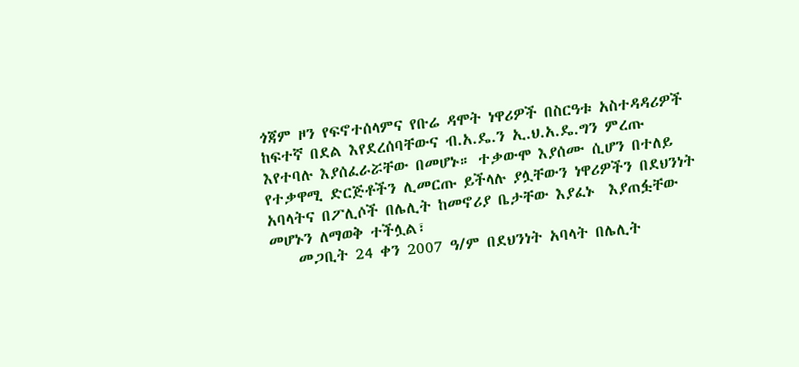ጎጃም ዞን የፍኖተሰላምና የቡሬ ዳሞት ነዋሪዎች በስርዓቱ አስተዳዳሪዎች ከፍተኛ በደል እየደረሰባቸውና ብ.አ.ዴ.ን ኢ.ህ.አ.ዴ.ግን ምረጡ እየተባሉ እያሰፈራሯቸው በመሆኑ። ተቃውሞ እያሰሙ ሲሆን በተለይ የተቃዋሚ ድርጅቶችን ሊመርጡ ይችላሉ ያሏቸውን ነዋሪዎችን በደህንነት አባላትና በፖሊሶች በሌሊት ከመኖሪያ ቤታቸው እያፈኑ  እያጠፏቸው መሆኑን ለማወቅ ተችሏል፣
    መጋቢት 24 ቀን 2007 ዓ/ም በደህንነት አባላት በሌሊት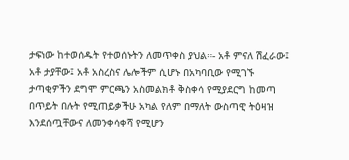ታፍነው ከተወሰዱት የተወሰኑትን ለመጥቀስ ያህል።- አቶ ምናለ ሽፈራው፤ አቶ ታያቸው፤ አቶ አስረስና ሌሎችም ሲሆኑ በአካባቢው የሚገኙ ታጣቂዎችን ደግሞ ምርጫን አስመልክቶ ቅስቀሳ የሚያደርግ ከመጣ በጥይት በሉት የሚጠይቃችሁ አካል የለም በማለት ውስጣዊ ትዕዛዝ እንደሰጧቸውና ለመንቀሳቀሻ የሚሆን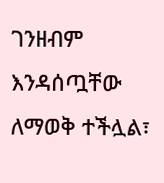ገንዘብም እንዳሰጧቸው ለማወቅ ተችሏል፣